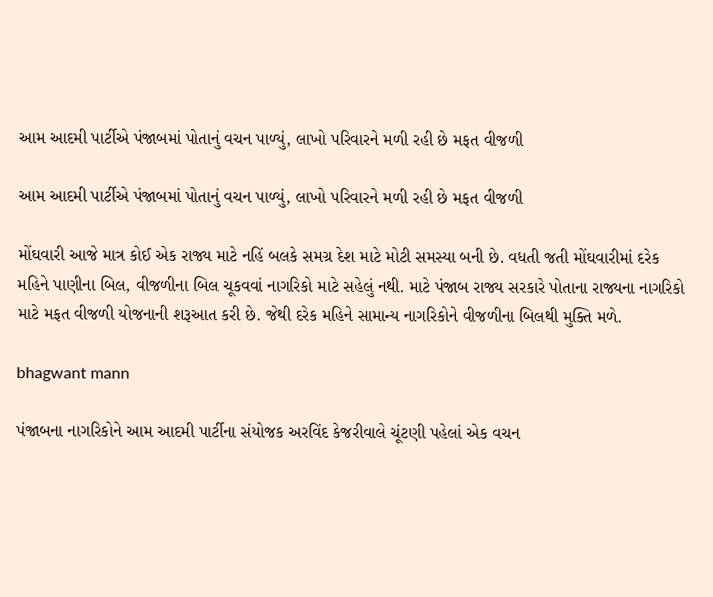આમ આદમી પાર્ટીએ પંજાબમાં પોતાનું વચન પાળ્યું, લાખો પરિવારને મળી રહી છે મફત વીજળી

આમ આદમી પાર્ટીએ પંજાબમાં પોતાનું વચન પાળ્યું, લાખો પરિવારને મળી રહી છે મફત વીજળી

મોંઘવારી આજે માત્ર કોઈ એક રાજ્ય માટે નહિં બલકે સમગ્ર દેશ માટે મોટી સમસ્યા બની છે. વધતી જતી મોંઘવારીમાં દરેક મહિને પાણીના બિલ, વીજળીના બિલ ચૂકવવાં નાગરિકો માટે સહેલું નથી. માટે પંજાબ રાજ્ય સરકારે પોતાના રાજ્યના નાગરિકો માટે મફત વીજળી યોજનાની શરૂઆત કરી છે. જેથી દરેક મહિને સામાન્ય નાગરિકોને વીજળીના બિલથી મુક્તિ મળે.

bhagwant mann

પંજાબના નાગરિકોને આમ આદમી પાર્ટીના સંયોજક અરવિંદ કેજરીવાલે ચૂંટણી પહેલાં એક વચન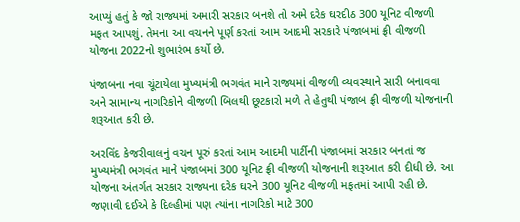આપ્યું હતું કે જો રાજ્યમાં અમારી સરકાર બનશે તો અમે દરેક ઘરદીઠ 300 યૂનિટ વીજળી મફત આપશું. તેમના આ વચનને પૂર્ણ કરતાં આમ આદમી સરકારે પંજાબમાં ફ્રી વીજળી યોજના 2022નો શુભારંભ કર્યો છે.

પંજાબના નવા ચૂંટાયેલા મુખ્યમંત્રી ભગવંત માને રાજ્યમાં વીજળી વ્યવસ્થાને સારી બનાવવા અને સામાન્ય નાગરિકોને વીજળી બિલથી છૂટકારો મળે તે હેતુથી પંજાબ ફ્રી વીજળી યોજનાની શરૂઆત કરી છે.

અરવિંદ કેજરીવાલનું વચન પૂરું કરતાં આમ આદમી પાર્ટીની પંજાબમાં સરકાર બનતાં જ મુખ્યમંત્રી ભગવંત માને પંજાબમાં 300 યૂનિટ ફ્રી વીજળી યોજનાની શરૂઆત કરી દીધી છે. આ યોજના અંતર્ગત સરકાર રાજ્યના દરેક ઘરને 300 યૂનિટ વીજળી મફતમાં આપી રહી છે. જણાવી દઈએ કે દિલ્હીમાં પણ ત્યાંના નાગરિકો માટે 300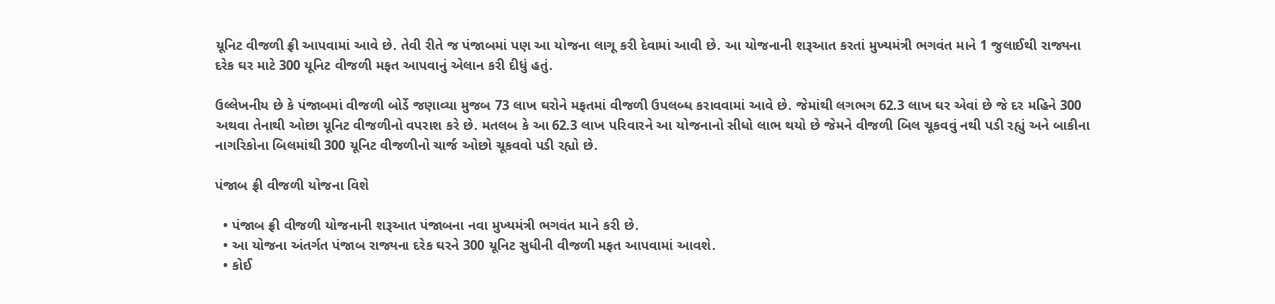યૂનિટ વીજળી ફ્રી આપવામાં આવે છે. તેવી રીતે જ પંજાબમાં પણ આ યોજના લાગૂ કરી દેવામાં આવી છે. આ યોજનાની શરૂઆત કરતાં મુખ્યમંત્રી ભગવંત માને 1 જુલાઈથી રાજ્યના દરેક ઘર માટે 300 યૂનિટ વીજળી મફત આપવાનું એલાન કરી દીધું હતું.

ઉલ્લેખનીય છે કે પંજાબમાં વીજળી બોર્ડે જણાવ્યા મુજબ 73 લાખ ઘરોને મફતમાં વીજળી ઉપલબ્ધ કરાવવામાં આવે છે. જેમાંથી લગભગ 62.3 લાખ ઘર એવાં છે જે દર મહિને 300 અથવા તેનાથી ઓછા યૂનિટ વીજળીનો વપરાશ કરે છે. મતલબ કે આ 62.3 લાખ પરિવારને આ યોજનાનો સીધો લાભ થયો છે જેમને વીજળી બિલ ચૂકવવું નથી પડી રહ્યું અને બાકીના નાગરિકોના બિલમાંથી 300 યૂનિટ વીજળીનો ચાર્જ ઓછો ચૂકવવો પડી રહ્યો છે.

પંજાબ ફ્રી વીજળી યોજના વિશે

  • પંજાબ ફ્રી વીજળી યોજનાની શરૂઆત પંજાબના નવા મુખ્યમંત્રી ભગવંત માને કરી છે.
  • આ યોજના અંતર્ગત પંજાબ રાજ્યના દરેક ઘરને 300 યૂનિટ સુધીની વીજળી મફત આપવામાં આવશે.
  • કોઈ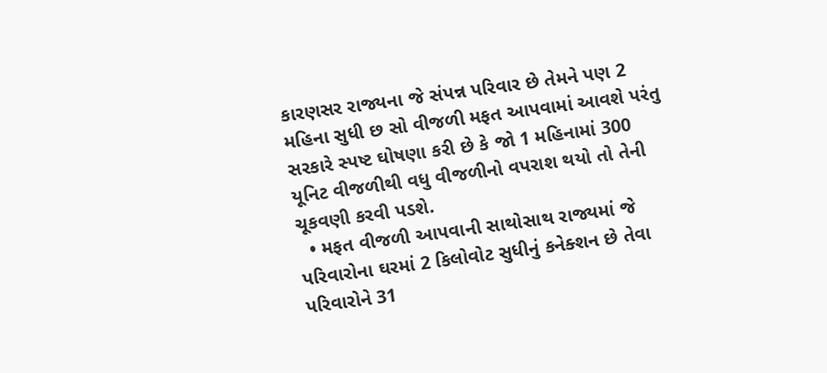કારણસર રાજ્યના જે સંપન્ન પરિવાર છે તેમને પણ 2 મહિના સુધી છ સો વીજળી મફત આપવામાં આવશે પરંતુ સરકારે સ્પષ્ટ ઘોષણા કરી છે કે જો 1 મહિનામાં 300 યૂનિટ વીજળીથી વધુ વીજળીનો વપરાશ થયો તો તેની ચૂકવણી કરવી પડશે.
  • મફત વીજળી આપવાની સાથોસાથ રાજ્યમાં જે પરિવારોના ઘરમાં 2 કિલોવોટ સુધીનું કનેક્શન છે તેવા પરિવારોને 31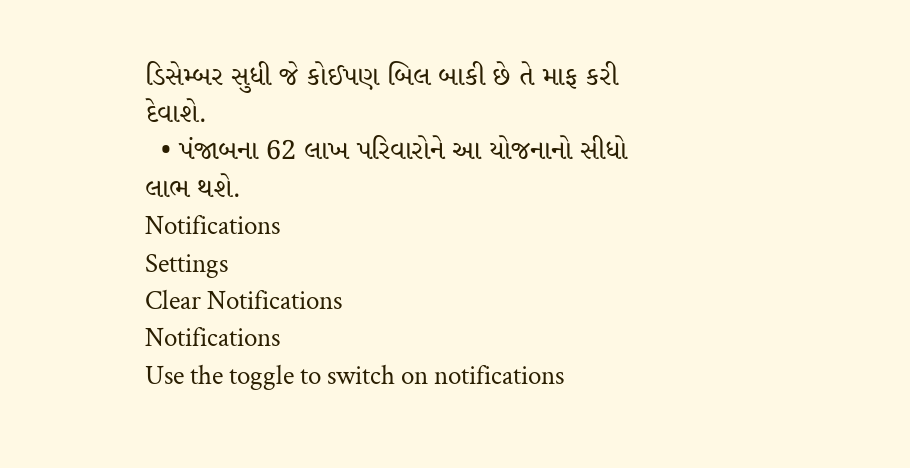ડિસેમ્બર સુધી જે કોઈપણ બિલ બાકી છે તે માફ કરી દેવાશે.
  • પંજાબના 62 લાખ પરિવારોને આ યોજનાનો સીધો લાભ થશે.
Notifications
Settings
Clear Notifications
Notifications
Use the toggle to switch on notifications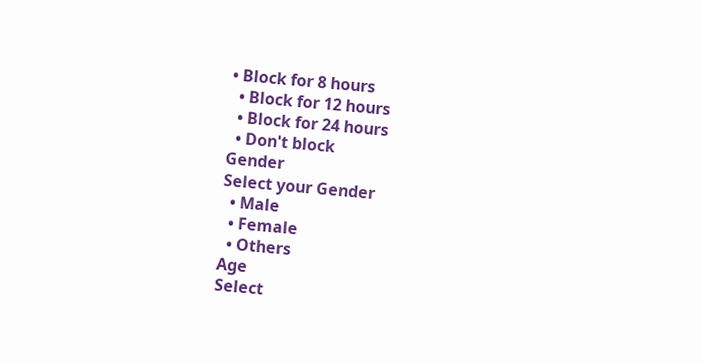• Block for 8 hours
  • Block for 12 hours
  • Block for 24 hours
  • Don't block
Gender
Select your Gender
  • Male
  • Female
  • Others
Age
Select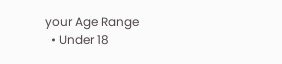your Age Range
  • Under 18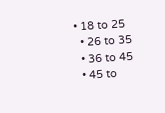• 18 to 25
  • 26 to 35
  • 36 to 45
  • 45 to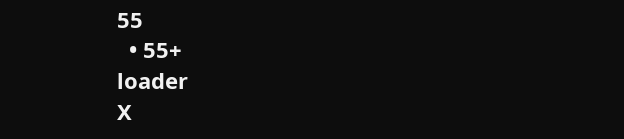55
  • 55+
loader
X